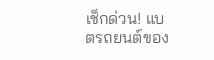เช็กด่วน! แบตรถยนต์ของ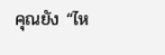คุณยัง “ไห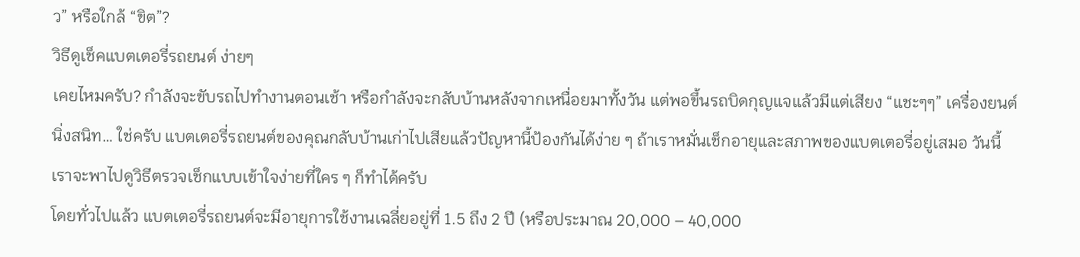ว” หรือใกล้ “ขิต”?
วิธีดูเช็คแบตเตอรี่รถยนต์ ง่ายๆ
เคยไหมครับ? กำลังจะขับรถไปทำงานตอนเช้า หรือกำลังจะกลับบ้านหลังจากเหนื่อยมาทั้งวัน แต่พอขึ้นรถบิดกุญแจแล้วมีแต่เสียง “แชะๆๆ” เครื่องยนต์นิ่งสนิท… ใช่ครับ แบตเตอรี่รถยนต์ของคุณกลับบ้านเก่าไปเสียแล้วปัญหานี้ป้องกันได้ง่าย ๆ ถ้าเราหมั่นเช็กอายุและสภาพของแบตเตอรี่อยู่เสมอ วันนี้เราจะพาไปดูวิธีตรวจเช็กแบบเข้าใจง่ายที่ใคร ๆ ก็ทำได้ครับ
โดยทั่วไปแล้ว แบตเตอรี่รถยนต์จะมีอายุการใช้งานเฉลี่ยอยู่ที่ 1.5 ถึง 2 ปี (หรือประมาณ 20,000 – 40,000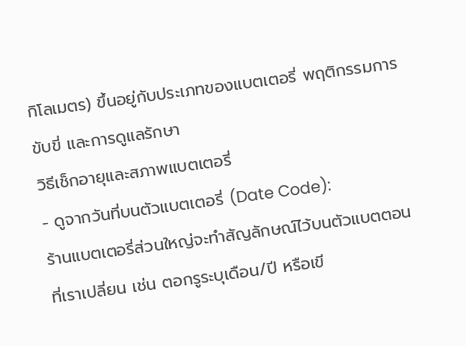กิโลเมตร) ขึ้นอยู่กับประเภทของแบตเตอรี่ พฤติกรรมการขับขี่ และการดูแลรักษา
วิธีเช็กอายุและสภาพแบตเตอรี่
- ดูจากวันที่บนตัวแบตเตอรี่ (Date Code):
ร้านแบตเตอรี่ส่วนใหญ่จะทำสัญลักษณ์ไว้บนตัวแบตตอนที่เราเปลี่ยน เช่น ตอกรูระบุเดือน/ปี หรือเขี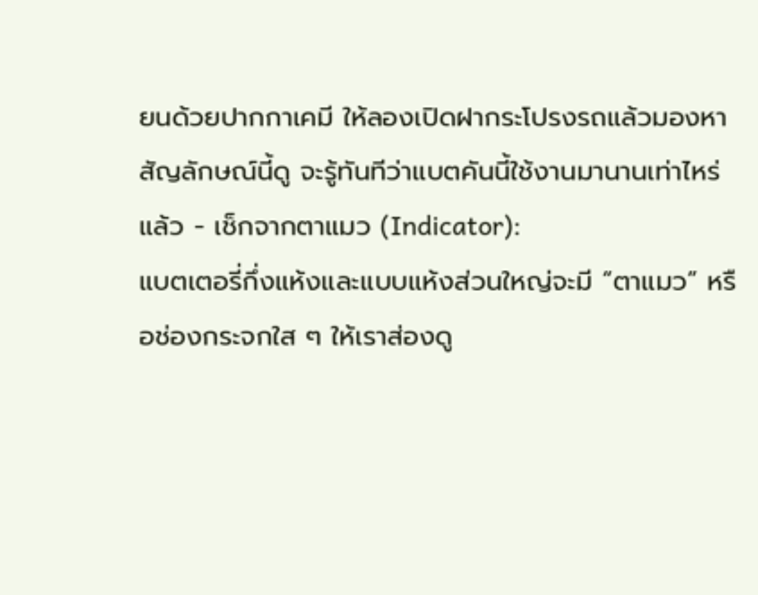ยนด้วยปากกาเคมี ให้ลองเปิดฝากระโปรงรถแล้วมองหาสัญลักษณ์นี้ดู จะรู้ทันทีว่าแบตคันนี้ใช้งานมานานเท่าไหร่แล้ว - เช็กจากตาแมว (Indicator):
แบตเตอรี่กึ่งแห้งและแบบแห้งส่วนใหญ่จะมี “ตาแมว” หรือช่องกระจกใส ๆ ให้เราส่องดู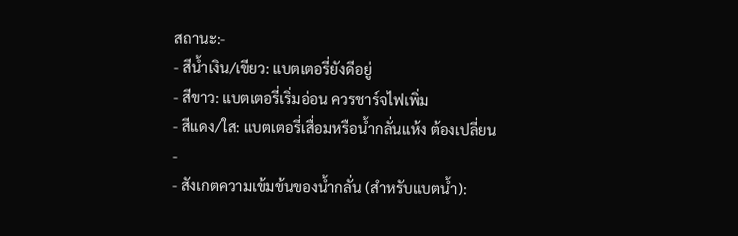สถานะ:-
- สีน้ำเงิน/เขียว: แบตเตอรี่ยังดีอยู่
- สีขาว: แบตเตอรี่เริ่มอ่อน ควรชาร์จไฟเพิ่ม
- สีแดง/ใส: แบตเตอรี่เสื่อมหรือน้ำกลั่นแห้ง ต้องเปลี่ยน
-
- สังเกตความเข้มข้นของน้ำกลั่น (สำหรับแบตน้ำ):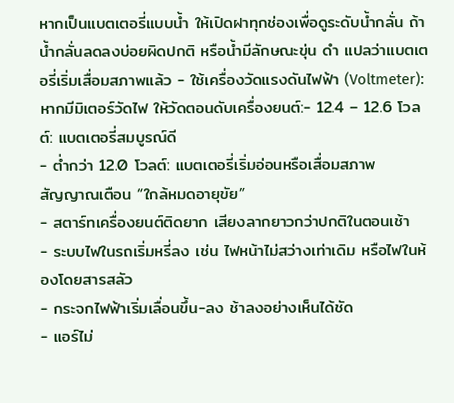หากเป็นแบตเตอรี่แบบน้ำ ให้เปิดฝาทุกช่องเพื่อดูระดับน้ำกลั่น ถ้าน้ำกลั่นลดลงบ่อยผิดปกติ หรือน้ำมีลักษณะขุ่น ดำ แปลว่าแบตเตอรี่เริ่มเสื่อมสภาพแล้ว - ใช้เครื่องวัดแรงดันไฟฟ้า (Voltmeter):
หากมีมิเตอร์วัดไฟ ให้วัดตอนดับเครื่องยนต์:- 12.4 – 12.6 โวลต์: แบตเตอรี่สมบูรณ์ดี
- ต่ำกว่า 12.0 โวลต์: แบตเตอรี่เริ่มอ่อนหรือเสื่อมสภาพ
สัญญาณเตือน “ใกล้หมดอายุขัย”
- สตาร์ทเครื่องยนต์ติดยาก เสียงลากยาวกว่าปกติในตอนเช้า
- ระบบไฟในรถเริ่มหรี่ลง เช่น ไฟหน้าไม่สว่างเท่าเดิม หรือไฟในห้องโดยสารสลัว
- กระจกไฟฟ้าเริ่มเลื่อนขึ้น-ลง ช้าลงอย่างเห็นได้ชัด
- แอร์ไม่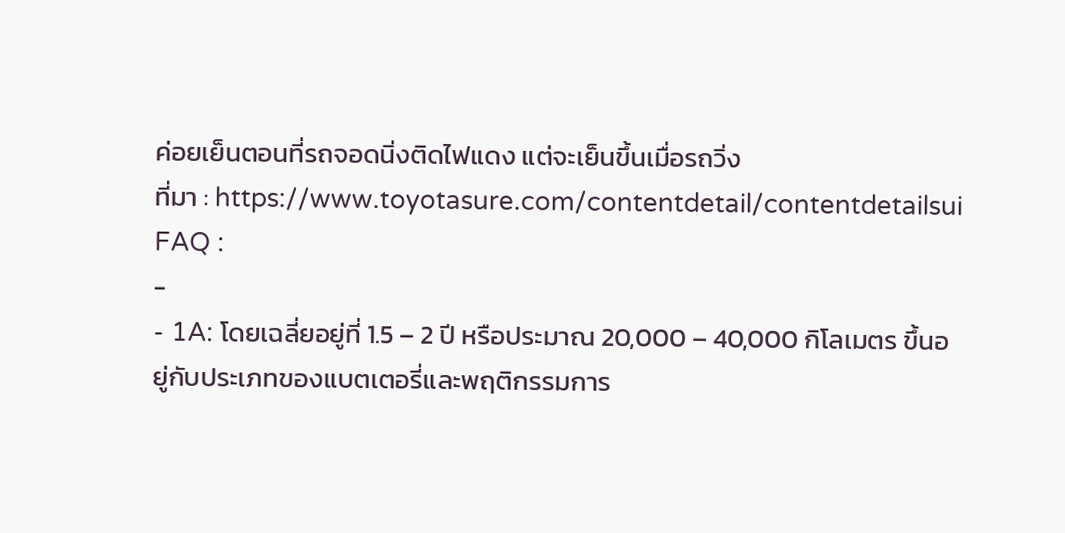ค่อยเย็นตอนที่รถจอดนิ่งติดไฟแดง แต่จะเย็นขึ้นเมื่อรถวิ่ง
ที่มา : https://www.toyotasure.com/contentdetail/contentdetailsui
FAQ :
-
- 1A: โดยเฉลี่ยอยู่ที่ 1.5 – 2 ปี หรือประมาณ 20,000 – 40,000 กิโลเมตร ขึ้นอยู่กับประเภทของแบตเตอรี่และพฤติกรรมการ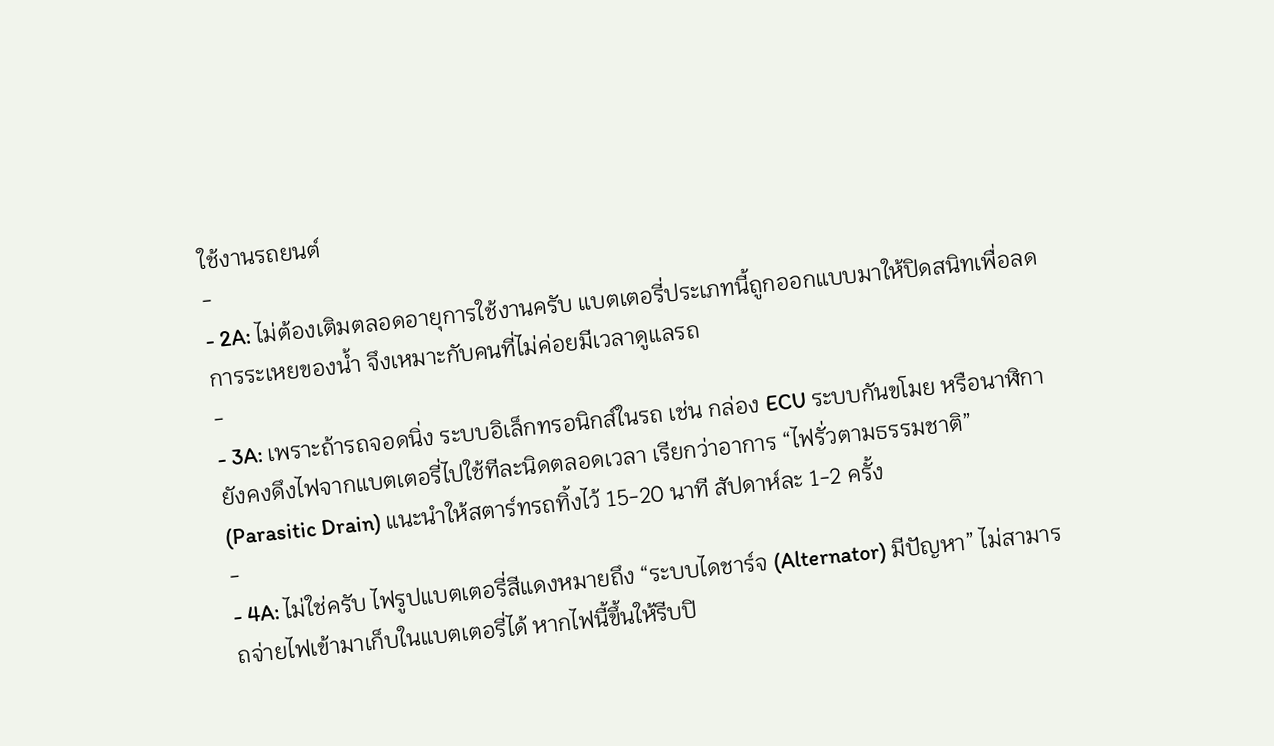ใช้งานรถยนต์
-
- 2A: ไม่ต้องเติมตลอดอายุการใช้งานครับ แบตเตอรี่ประเภทนี้ถูกออกแบบมาให้ปิดสนิทเพื่อลดการระเหยของน้ำ จึงเหมาะกับคนที่ไม่ค่อยมีเวลาดูแลรถ
-
- 3A: เพราะถ้ารถจอดนิ่ง ระบบอิเล็กทรอนิกส์ในรถ เช่น กล่อง ECU ระบบกันขโมย หรือนาฬิกา ยังคงดึงไฟจากแบตเตอรี่ไปใช้ทีละนิดตลอดเวลา เรียกว่าอาการ “ไฟรั่วตามธรรมชาติ” (Parasitic Drain) แนะนำให้สตาร์ทรถทิ้งไว้ 15-20 นาที สัปดาห์ละ 1-2 ครั้ง
-
- 4A: ไม่ใช่ครับ ไฟรูปแบตเตอรี่สีแดงหมายถึง “ระบบไดชาร์จ (Alternator) มีปัญหา” ไม่สามารถจ่ายไฟเข้ามาเก็บในแบตเตอรี่ได้ หากไฟนี้ขึ้นให้รีบปิ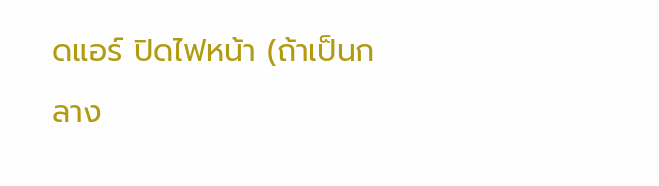ดแอร์ ปิดไฟหน้า (ถ้าเป็นกลาง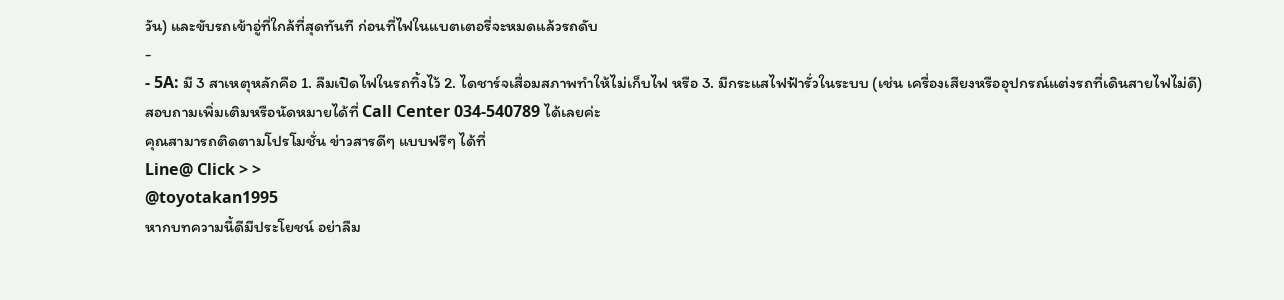วัน) และขับรถเข้าอู่ที่ใกล้ที่สุดทันที ก่อนที่ไฟในแบตเตอรี่จะหมดแล้วรถดับ
-
- 5A: มี 3 สาเหตุหลักคือ 1. ลืมเปิดไฟในรถทิ้งไว้ 2. ไดชาร์จเสื่อมสภาพทำให้ไม่เก็บไฟ หรือ 3. มีกระแสไฟฟ้ารั่วในระบบ (เช่น เครื่องเสียงหรืออุปกรณ์แต่งรถที่เดินสายไฟไม่ดี)
สอบถามเพิ่มเติมหรือนัดหมายได้ที่ Call Center 034-540789 ได้เลยค่ะ
คุณสามารถติดตามโปรโมชั่น ข่าวสารดีๆ แบบฟรีๆ ได้ที่
Line@ Click > >
@toyotakan1995
หากบทความนี้ดีมีประโยชน์ อย่าลืม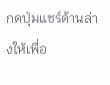กดปุ่มแชร์ด้านล่างให้เพื่อ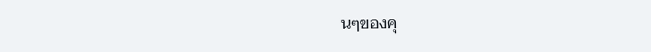นๆของคุ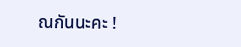ณกันนะคะ !